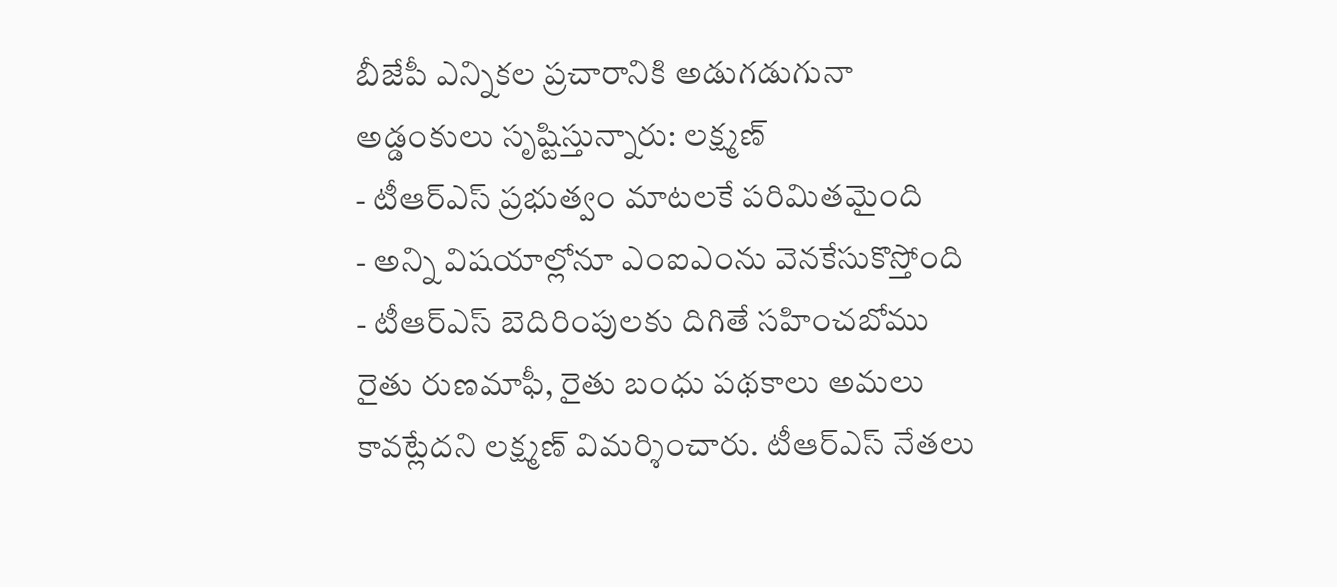బీజేపీ ఎన్నికల ప్రచారానికి అడుగడుగునా అడ్డంకులు సృష్టిస్తున్నారు: లక్ష్మణ్
- టీఆర్ఎస్ ప్రభుత్వం మాటలకే పరిమితమైంది
- అన్ని విషయాల్లోనూ ఎంఐఎంను వెనకేసుకొస్తోంది
- టీఆర్ఎస్ బెదిరింపులకు దిగితే సహించబోము
రైతు రుణమాఫీ, రైతు బంధు పథకాలు అమలు కావట్లేదని లక్ష్మణ్ విమర్శించారు. టీఆర్ఎస్ నేతలు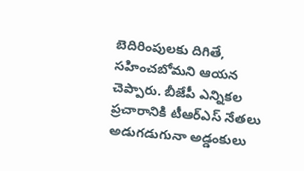బెదిరింపులకు దిగితే, సహించబోమని ఆయన చెప్పారు. బీజేపీ ఎన్నికల ప్రచారానికి టీఆర్ఎస్ నేతలు అడుగడుగునా అడ్డంకులు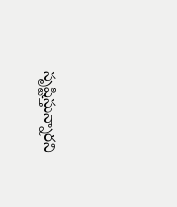సృష్టిస్తున్నారని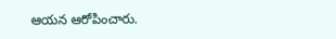ఆయన ఆరోపించారు.